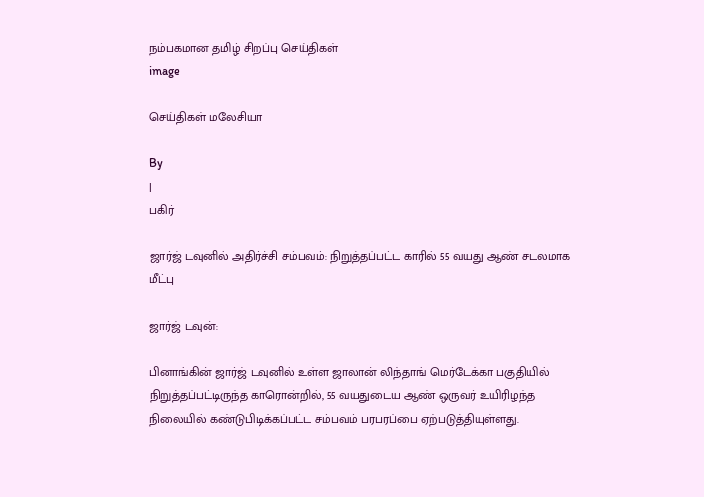நம்பகமான தமிழ் சிறப்பு செய்திகள்
image

செய்திகள் மலேசியா

By
|
பகிர்

ஜார்ஜ் டவுனில் அதிர்ச்சி சம்பவம்: நிறுத்தப்பட்ட காரில் 55 வயது ஆண் சடலமாக மீட்பு

ஜார்ஜ் டவுன்:

பினாங்கின் ஜார்ஜ் டவுனில் உள்ள ஜாலான் லிந்தாங் மெர்டேக்கா பகுதியில் நிறுத்தப்பட்டிருந்த காரொன்றில், 55 வயதுடைய ஆண் ஒருவர் உயிரிழந்த நிலையில் கண்டுபிடிக்கப்பட்ட சம்பவம் பரபரப்பை ஏற்படுத்தியுள்ளது.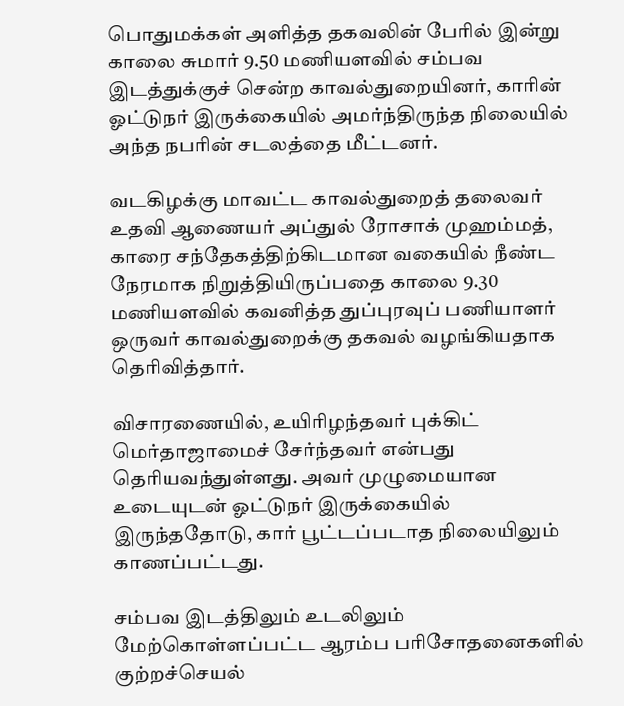பொதுமக்கள் அளித்த தகவலின் பேரில் இன்று காலை சுமார் 9.50 மணியளவில் சம்பவ இடத்துக்குச் சென்ற காவல்துறையினர், காரின் ஓட்டுநர் இருக்கையில் அமர்ந்திருந்த நிலையில் அந்த நபரின் சடலத்தை மீட்டனர்.

வடகிழக்கு மாவட்ட காவல்துறைத் தலைவர் உதவி ஆணையர் அப்துல் ரோசாக் முஹம்மத், காரை சந்தேகத்திற்கிடமான வகையில் நீண்ட நேரமாக நிறுத்தியிருப்பதை காலை 9.30 மணியளவில் கவனித்த துப்புரவுப் பணியாளர் ஒருவர் காவல்துறைக்கு தகவல் வழங்கியதாக தெரிவித்தார்.

விசாரணையில், உயிரிழந்தவர் புக்கிட் மெர்தாஜாமைச் சேர்ந்தவர் என்பது தெரியவந்துள்ளது. அவர் முழுமையான உடையுடன் ஓட்டுநர் இருக்கையில் இருந்ததோடு, கார் பூட்டப்படாத நிலையிலும் காணப்பட்டது.

சம்பவ இடத்திலும் உடலிலும் மேற்கொள்ளப்பட்ட ஆரம்ப பரிசோதனைகளில் குற்றச்செயல்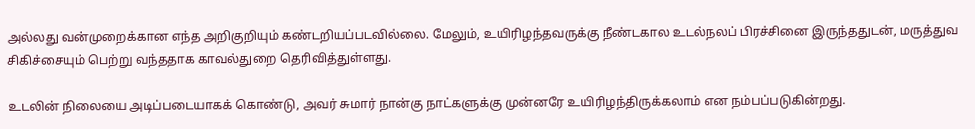அல்லது வன்முறைக்கான எந்த அறிகுறியும் கண்டறியப்படவில்லை. மேலும், உயிரிழந்தவருக்கு நீண்டகால உடல்நலப் பிரச்சினை இருந்ததுடன், மருத்துவ சிகிச்சையும் பெற்று வந்ததாக காவல்துறை தெரிவித்துள்ளது.

உடலின் நிலையை அடிப்படையாகக் கொண்டு, அவர் சுமார் நான்கு நாட்களுக்கு முன்னரே உயிரிழந்திருக்கலாம் என நம்பப்படுகின்றது.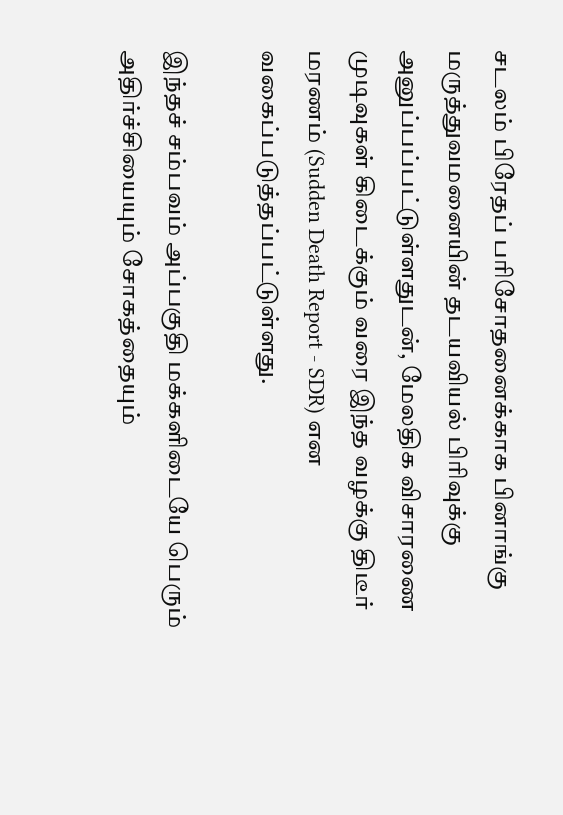சடலம் பிரேதப் பரிசோதனைக்காக பினாங்கு மருத்துவமனையின் தடயவியல் பிரிவுக்கு அனுப்பப்பட்டுள்ளதுடன், மேலதிக விசாரணை முடிவுகள் கிடைக்கும் வரை இந்த வழக்கு திடீர் மரணம் (Sudden Death Report - SDR) என வகைப்படுத்தப்பட்டுள்ளது.

இந்தச் சம்பவம் அப்பகுதி மக்களிடையே பெரும் அதிர்ச்சியையும் சோகத்தையும்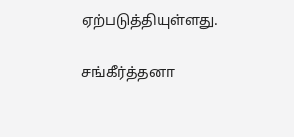ஏற்படுத்தியுள்ளது.

சங்கீர்த்தனா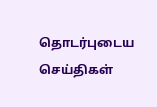தொடர்புடைய செய்திகள்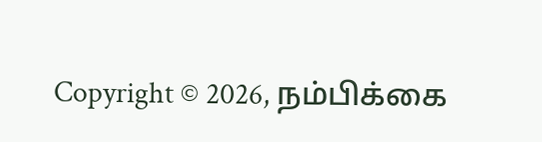Copyright © 2026, நம்பிக்கை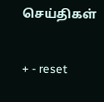செய்திகள்

+ - reset